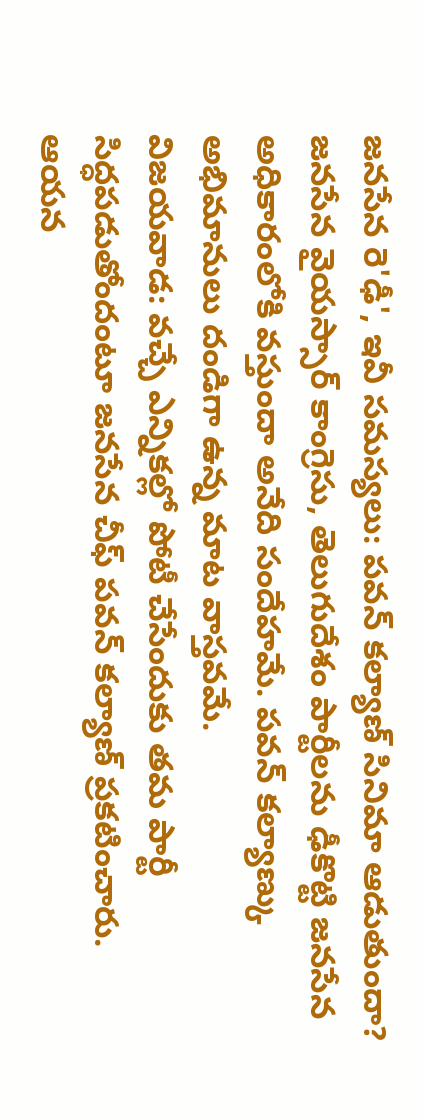జనసేన రె'ఢీ', ఇవీ సమస్యలు: పవన్ కల్యాణ్ సినిమా ఆడుతుందా?
జనసేన వైయస్సార్ కాంగ్రెసు, తెలుగుదేశం పార్టీలను ఢీకొట్టి జనసేన అధికారంలోకి వస్తుందా అనేది సందేహమే. పవన్ కల్యాణ్కు అభిమానులు దండిగా ఉన్న మాట వాస్తవమే.
విజయవాడ: వచ్చే ఎన్నికల్లో పోటీ చేసేందుకు తమ పార్టీ సిద్ధపడుతోందంటూ జనసేన చీఫ్ పవన్ కల్యాణ్ ప్రకటించారు. ఆయన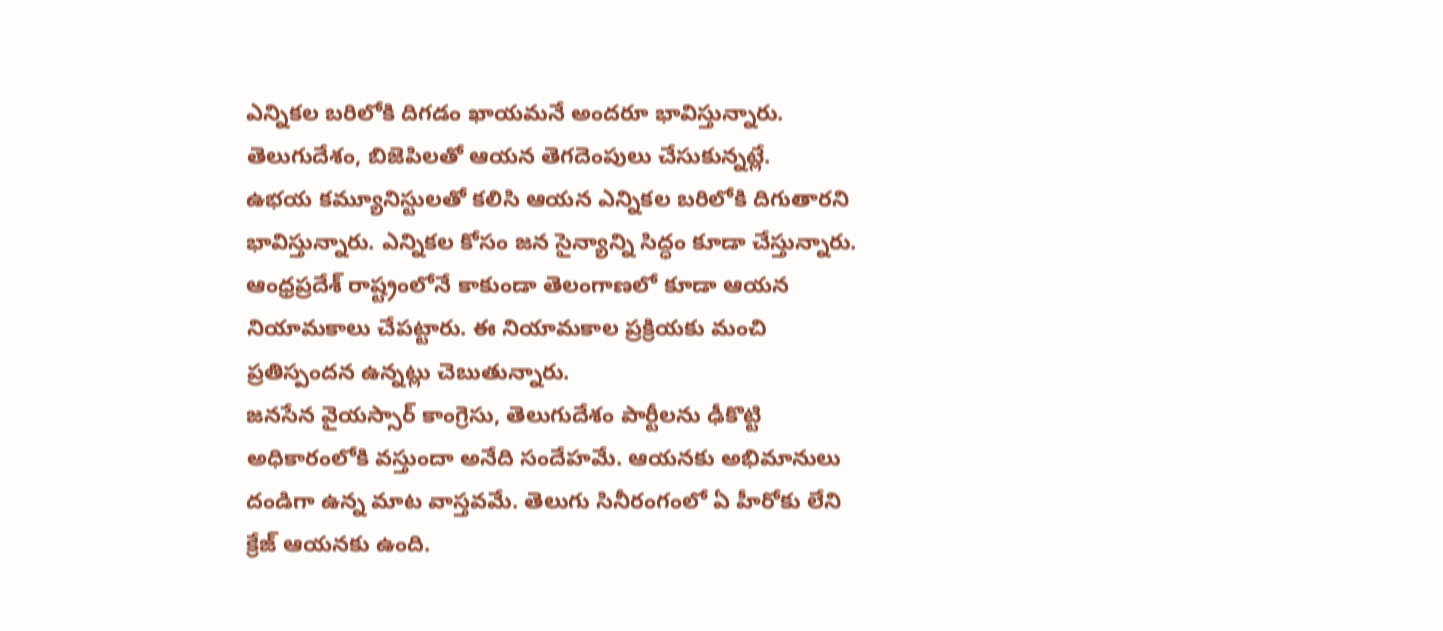ఎన్నికల బరిలోకి దిగడం ఖాయమనే అందరూ భావిస్తున్నారు. తెలుగుదేశం, బిజెపిలతో ఆయన తెగదెంపులు చేసుకున్నట్లే.
ఉభయ కమ్యూనిస్టులతో కలిసి ఆయన ఎన్నికల బరిలోకి దిగుతారని భావిస్తున్నారు. ఎన్నికల కోసం జన సైన్యాన్ని సిద్ధం కూడా చేస్తున్నారు. ఆంధ్రప్రదేశ్ రాష్ట్రంలోనే కాకుండా తెలంగాణలో కూడా ఆయన నియామకాలు చేపట్టారు. ఈ నియామకాల ప్రక్రియకు మంచి ప్రతిస్పందన ఉన్నట్లు చెబుతున్నారు.
జనసేన వైయస్సార్ కాంగ్రెసు, తెలుగుదేశం పార్టీలను ఢీకొట్టి అధికారంలోకి వస్తుందా అనేది సందేహమే. ఆయనకు అభిమానులు దండిగా ఉన్న మాట వాస్తవమే. తెలుగు సినీరంగంలో ఏ హీరోకు లేని క్రేజ్ ఆయనకు ఉంది.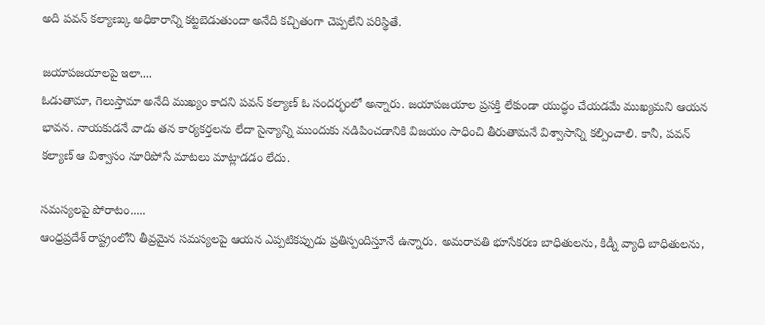అది పవన్ కల్యాణ్కు అధికారాన్ని కట్టబెడుతుందా అనేది కచ్చితంగా చెప్పలేని పరిస్థితే.

జయాపజయాలపై ఇలా....
ఓడుతామా, గెలుస్తామా అనేది ముఖ్యం కాదని పవన్ కల్యాణ్ ఓ సందర్భంలో అన్నారు. జయాపజయాల ప్రసక్తి లేకుండా యుద్ధం చేయడమే ముఖ్యమని ఆయన భావన. నాయకుడనే వాడు తన కార్యకర్తలను లేదా సైన్యాన్ని ముందుకు నడిపించడానికి విజయం సాధించి తీరుతామనే విశ్వాసాన్ని కల్పించాలి. కానీ, పవన్ కల్యాణ్ ఆ విశ్వాసం నూరిపోసే మాటలు మాట్లాడడం లేదు.

సమస్యలపై పోరాటం.....
ఆంధ్రప్రదేశ్ రాష్ట్రంలోని తీవ్రమైన సమస్యలపై ఆయన ఎప్పటికప్పుడు ప్రతిస్పందిస్తూనే ఉన్నారు. అమరావతి భూసేకరణ బాధితులను, కిడ్నీ వ్యాధి బాధితులను,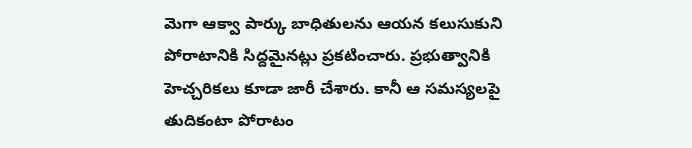మెగా ఆక్వా పార్కు బాధితులను ఆయన కలుసుకుని పోరాటానికి సిద్దమైనట్లు ప్రకటించారు. ప్రభుత్వానికి హెచ్చరికలు కూడా జారీ చేశారు. కానీ ఆ సమస్యలపై తుదికంటా పోరాటం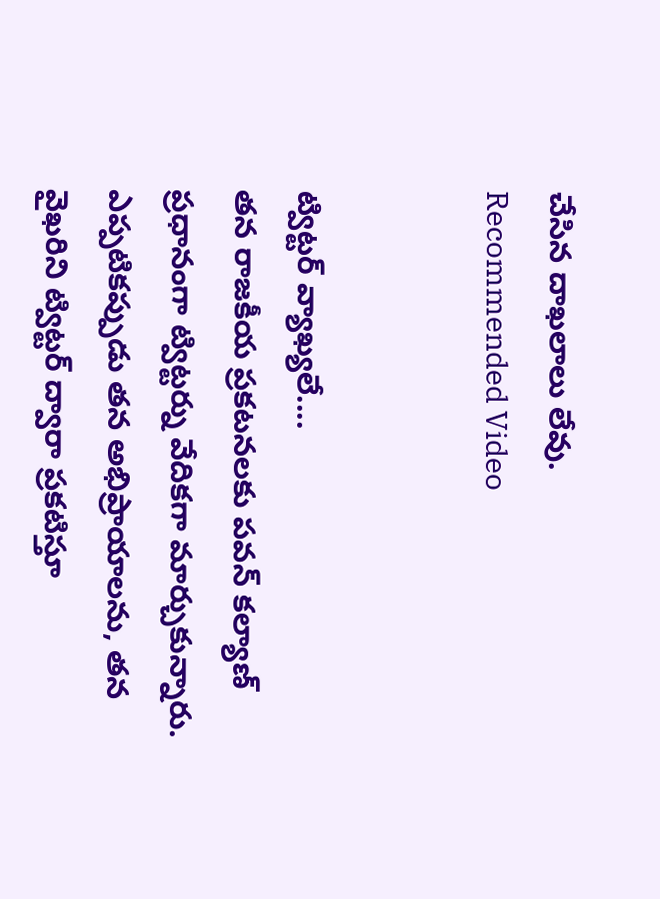చేసిన దాఖలాలు లేవు.
Recommended Video


ట్విట్టర్ వ్యాఖ్యలే....
తన రాజకీయ ప్రకటనలకు పవన్ కల్యాణ్ ప్రధానంగా ట్విట్టర్ను వేదికగా మార్చుకున్నారు. ఎప్పటికప్పుడు తన అభిప్రాయాలను, తన వైఖరిని ట్విట్టర్ ద్వారా ప్రకటిస్తూ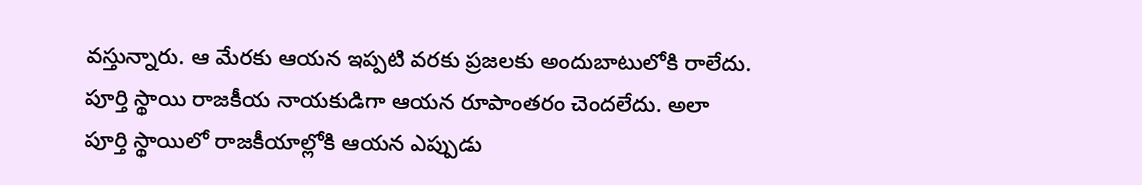వస్తున్నారు. ఆ మేరకు ఆయన ఇప్పటి వరకు ప్రజలకు అందుబాటులోకి రాలేదు. పూర్తి స్థాయి రాజకీయ నాయకుడిగా ఆయన రూపాంతరం చెందలేదు. అలా పూర్తి స్థాయిలో రాజకీయాల్లోకి ఆయన ఎప్పుడు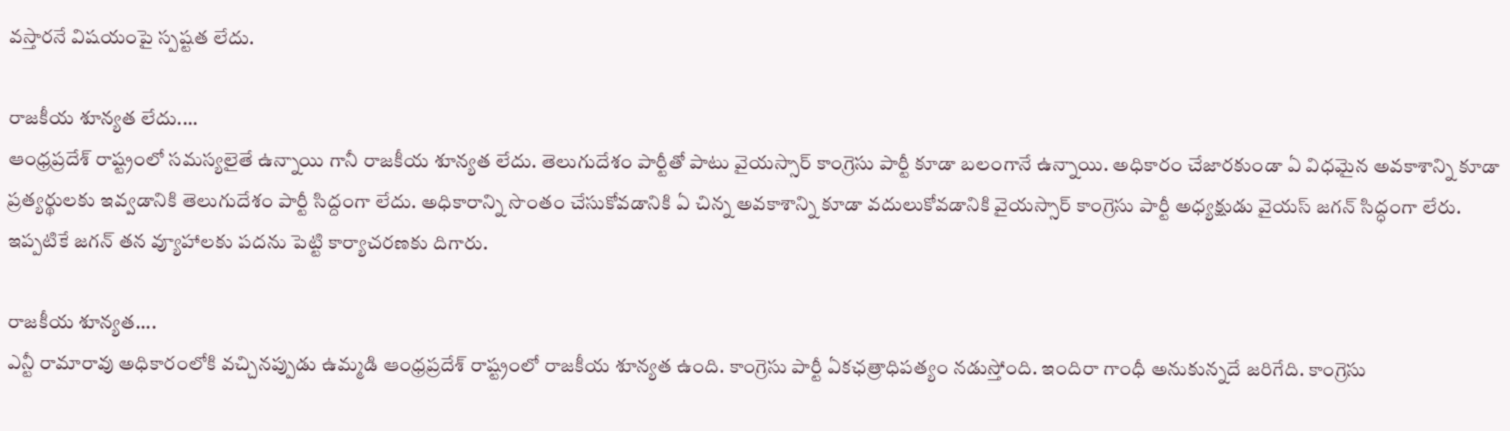వస్తారనే విషయంపై స్పష్టత లేదు.

రాజకీయ శూన్యత లేదు....
ఆంధ్రప్రదేశ్ రాష్ట్రంలో సమస్యలైతే ఉన్నాయి గానీ రాజకీయ శూన్యత లేదు. తెలుగుదేశం పార్టీతో పాటు వైయస్సార్ కాంగ్రెసు పార్టీ కూడా బలంగానే ఉన్నాయి. అధికారం చేజారకుండా ఏ విధమైన అవకాశాన్ని కూడా ప్రత్యర్థులకు ఇవ్వడానికి తెలుగుదేశం పార్టీ సిద్దంగా లేదు. అధికారాన్ని సొంతం చేసుకోవడానికి ఏ చిన్న అవకాశాన్ని కూడా వదులుకోవడానికి వైయస్సార్ కాంగ్రెసు పార్టీ అధ్యక్షుడు వైయస్ జగన్ సిద్ధంగా లేరు. ఇప్పటికే జగన్ తన వ్యూహాలకు పదను పెట్టి కార్యాచరణకు దిగారు.

రాజకీయ శూన్యత....
ఎన్టీ రామారావు అధికారంలోకి వచ్చినప్పుడు ఉమ్మడి ఆంధ్రప్రదేశ్ రాష్ట్రంలో రాజకీయ శూన్యత ఉంది. కాంగ్రెసు పార్టీ ఏకఛత్రాధిపత్యం నడుస్తోంది. ఇందిరా గాంధీ అనుకున్నదే జరిగేది. కాంగ్రెసు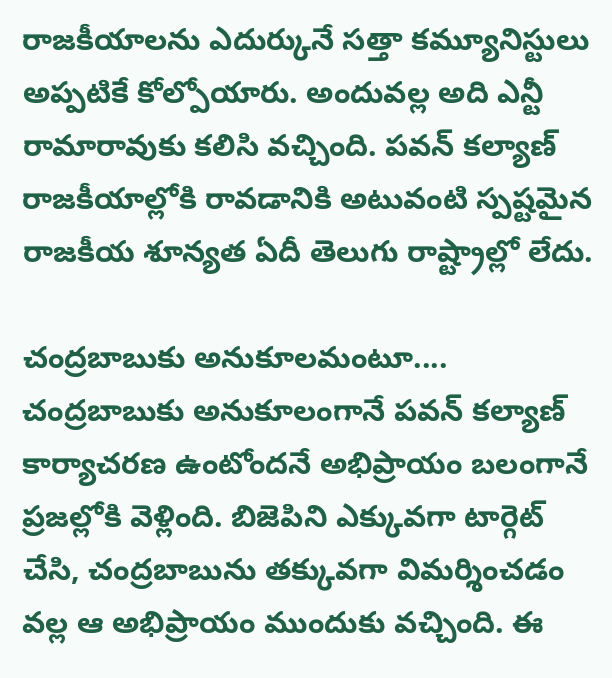రాజకీయాలను ఎదుర్కునే సత్తా కమ్యూనిస్టులు అప్పటికే కోల్పోయారు. అందువల్ల అది ఎన్టీ రామారావుకు కలిసి వచ్చింది. పవన్ కల్యాణ్ రాజకీయాల్లోకి రావడానికి అటువంటి స్పష్టమైన రాజకీయ శూన్యత ఏదీ తెలుగు రాష్ట్రాల్లో లేదు.

చంద్రబాబుకు అనుకూలమంటూ....
చంద్రబాబుకు అనుకూలంగానే పవన్ కల్యాణ్ కార్యాచరణ ఉంటోందనే అభిప్రాయం బలంగానే ప్రజల్లోకి వెళ్లింది. బిజెపిని ఎక్కువగా టార్గెట్ చేసి, చంద్రబాబును తక్కువగా విమర్శించడం వల్ల ఆ అభిప్రాయం ముందుకు వచ్చింది. ఈ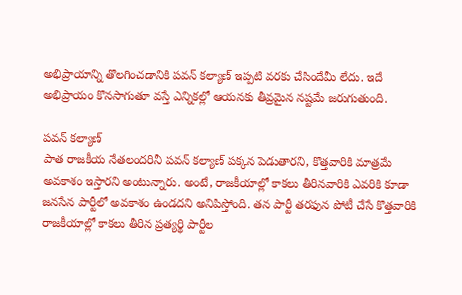అభిప్రాయాన్ని తొలగించడానికి పవన్ కల్యాణ్ ఇప్పటి వరకు చేసిందేమీ లేదు. ఇదే అభిప్రాయం కొనసాగుతూ వస్తే ఎన్నికల్లో ఆయనకు తీవ్రమైన నష్టమే జరుగుతుంది.

పవన్ కల్యాణ్
పాత రాజకీయ నేతలందరినీ పవన్ కల్యాణ్ పక్కన పెడుతారని, కొత్తవారికి మాత్రమే అవకాశం ఇస్తారని అంటున్నారు. అంటే, రాజకీయాల్లో కాకలు తీరినవారికి ఎవరికి కూడా జనసేన పార్టీలో అవకాశం ఉండదని అనిపిస్తోంది. తన పార్టీ తరఫున పోటీ చేసే కొత్తవారికి రాజకీయాల్లో కాకలు తీరిన ప్రత్యర్థి పార్టీల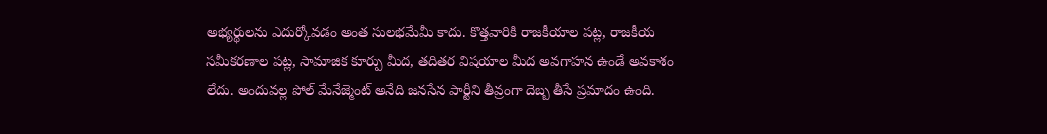అభ్యర్థులను ఎదుర్కోవడం అంత సులభమేమీ కాదు. కొత్తవారికి రాజకీయాల పట్ల, రాజకీయ సమీకరణాల పట్ల, సామాజిక కూర్పు మీద, తదితర విషయాల మీద అవగాహన ఉండే అవకాశం లేదు. అందువల్ల పోల్ మేనేజ్మెంట్ అనేది జనసేన పార్టీని తీవ్రంగా దెబ్బ తీసే ప్రమాదం ఉంది.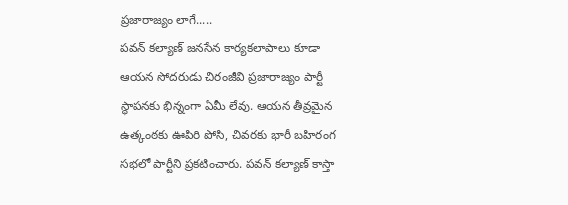ప్రజారాజ్యం లాగే.....
పవన్ కల్యాణ్ జనసేన కార్యకలాపాలు కూడా ఆయన సోదరుడు చిరంజీవి ప్రజారాజ్యం పార్టీ స్థాపనకు భిన్నంగా ఏమీ లేవు. ఆయన తీవ్రమైన ఉత్కంఠకు ఊపిరి పోసి, చివరకు భారీ బహిరంగ సభలో పార్టీని ప్రకటించారు. పవన్ కల్యాణ్ కాస్తా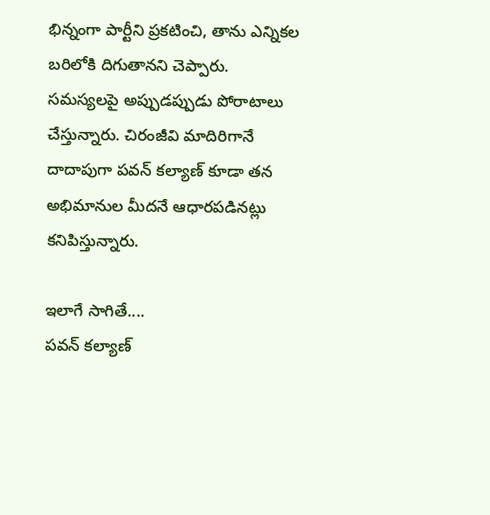భిన్నంగా పార్టీని ప్రకటించి, తాను ఎన్నికల బరిలోకి దిగుతానని చెప్పారు. సమస్యలపై అప్పుడప్పుడు పోరాటాలు చేస్తున్నారు. చిరంజీవి మాదిరిగానే దాదాపుగా పవన్ కల్యాణ్ కూడా తన అభిమానుల మీదనే ఆధారపడినట్లు కనిపిస్తున్నారు.

ఇలాగే సాగితే....
పవన్ కల్యాణ్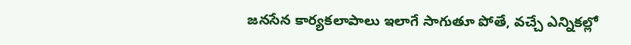జనసేన కార్యకలాపాలు ఇలాగే సాగుతూ పోతే, వచ్చే ఎన్నికల్లో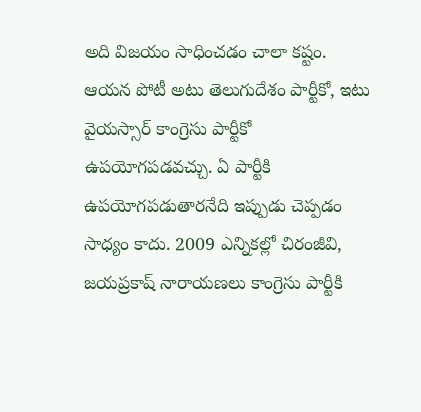అది విజయం సాధించడం చాలా కష్టం. ఆయన పోటీ అటు తెలుగుదేశం పార్టీకో, ఇటు వైయస్సార్ కాంగ్రెసు పార్టీకో ఉపయోగపడవచ్చు. ఏ పార్టీకి ఉపయోగపడుతారనేది ఇప్పుడు చెప్పడం సాధ్యం కాదు. 2009 ఎన్నికల్లో చిరంజీవి, జయప్రకాష్ నారాయణలు కాంగ్రెసు పార్టీకి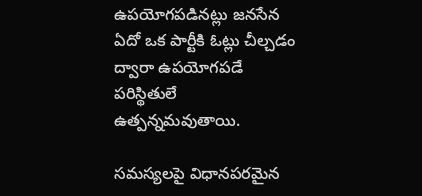ఉపయోగపడినట్లు జనసేన ఏదో ఒక పార్టీకి ఓట్లు చీల్చడం ద్వారా ఉపయోగపడే పరిస్థితులే ఉత్పన్నమవుతాయి.

సమస్యలపై విధానపరమైన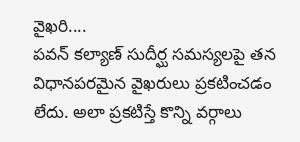వైఖరి....
పవన్ కల్యాణ్ సుదీర్ఘ సమస్యలపై తన విధానపరమైన వైఖరులు ప్రకటించడం లేదు. అలా ప్రకటిస్తే కొన్ని వర్గాలు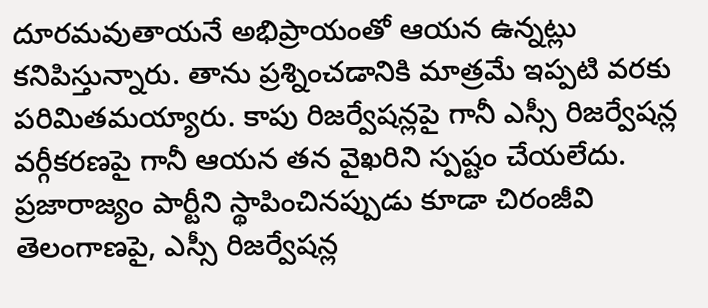దూరమవుతాయనే అభిప్రాయంతో ఆయన ఉన్నట్లు కనిపిస్తున్నారు. తాను ప్రశ్నించడానికి మాత్రమే ఇప్పటి వరకు పరిమితమయ్యారు. కాపు రిజర్వేషన్లపై గానీ ఎస్సీ రిజర్వేషన్ల వర్గీకరణపై గానీ ఆయన తన వైఖరిని స్పష్టం చేయలేదు. ప్రజారాజ్యం పార్టీని స్థాపించినప్పుడు కూడా చిరంజీవి తెలంగాణపై, ఎస్సీ రిజర్వేషన్ల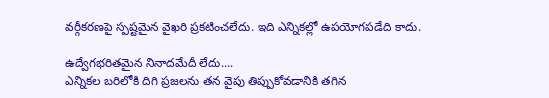వర్గీకరణపై స్పష్టమైన వైఖరి ప్రకటించలేదు. ఇది ఎన్నికల్లో ఉపయోగపడేది కాదు.

ఉద్వేగభరితమైన నినాదమేదీ లేదు....
ఎన్నికల బరిలోకి దిగి ప్రజలను తన వైపు తిప్పుకోవడానికి తగిన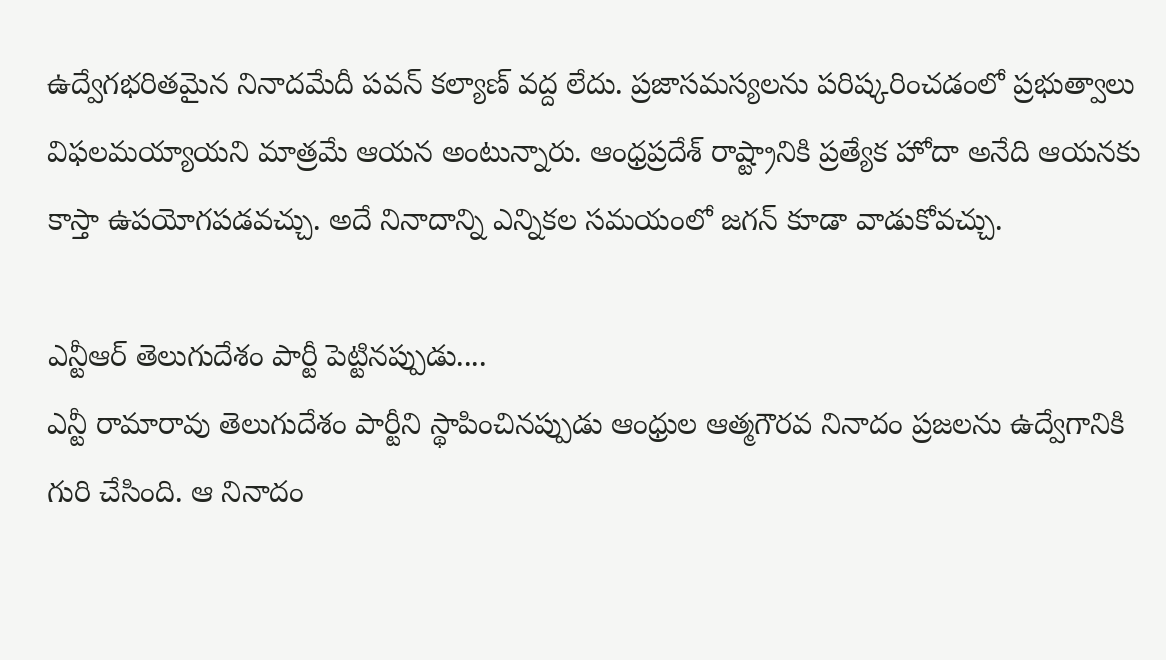ఉద్వేగభరితమైన నినాదమేదీ పవన్ కల్యాణ్ వద్ద లేదు. ప్రజాసమస్యలను పరిష్కరించడంలో ప్రభుత్వాలు విఫలమయ్యాయని మాత్రమే ఆయన అంటున్నారు. ఆంధ్రప్రదేశ్ రాష్ట్రానికి ప్రత్యేక హోదా అనేది ఆయనకు కాస్తా ఉపయోగపడవచ్చు. అదే నినాదాన్ని ఎన్నికల సమయంలో జగన్ కూడా వాడుకోవచ్చు.

ఎన్టీఆర్ తెలుగుదేశం పార్టీ పెట్టినప్పుడు....
ఎన్టీ రామారావు తెలుగుదేశం పార్టీని స్థాపించినప్పుడు ఆంధ్రుల ఆత్మగౌరవ నినాదం ప్రజలను ఉద్వేగానికి గురి చేసింది. ఆ నినాదం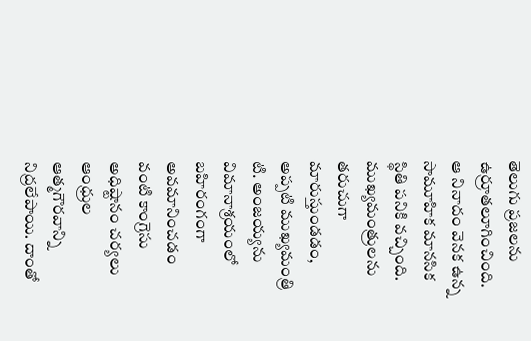తెలుగు ప్రజలను ఉర్రూతలూగించింది. ఆ నినాదం వెనక ఉన్న సామూహిక మానసిక స్థితి పనికి వచ్చింది. ముఖ్యమంత్రులను తరుచుగా మారుస్తుండడం, అప్పటి ముఖ్యమంత్రి టి. అంజయ్యను విమానాశ్రయంలో బహిరంగంగా అవమానించడం వంటి కాంగ్రెసు అధిష్టానం చర్యలు ఆంధ్రుల ఆత్మగౌరవాన్ని నిద్రలేపాయి. దాంతో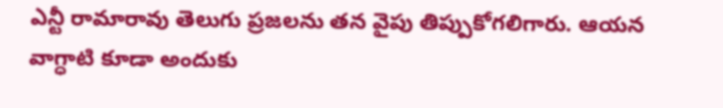ఎన్టీ రామారావు తెలుగు ప్రజలను తన వైపు తిప్పుకోగలిగారు. ఆయన వాగ్ధాటి కూడా అందుకు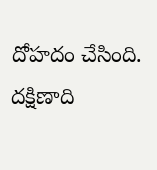దోహదం చేసింది. దక్షిణాది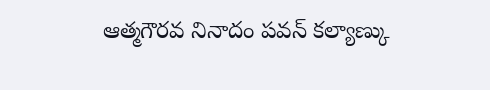ఆత్మగౌరవ నినాదం పవన్ కల్యాణ్కు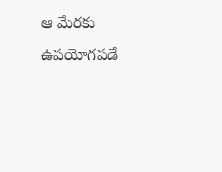ఆ మేరకు ఉపయోగపడే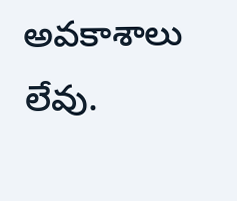అవకాశాలు లేవు.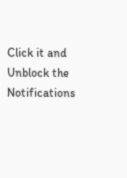Click it and Unblock the Notifications